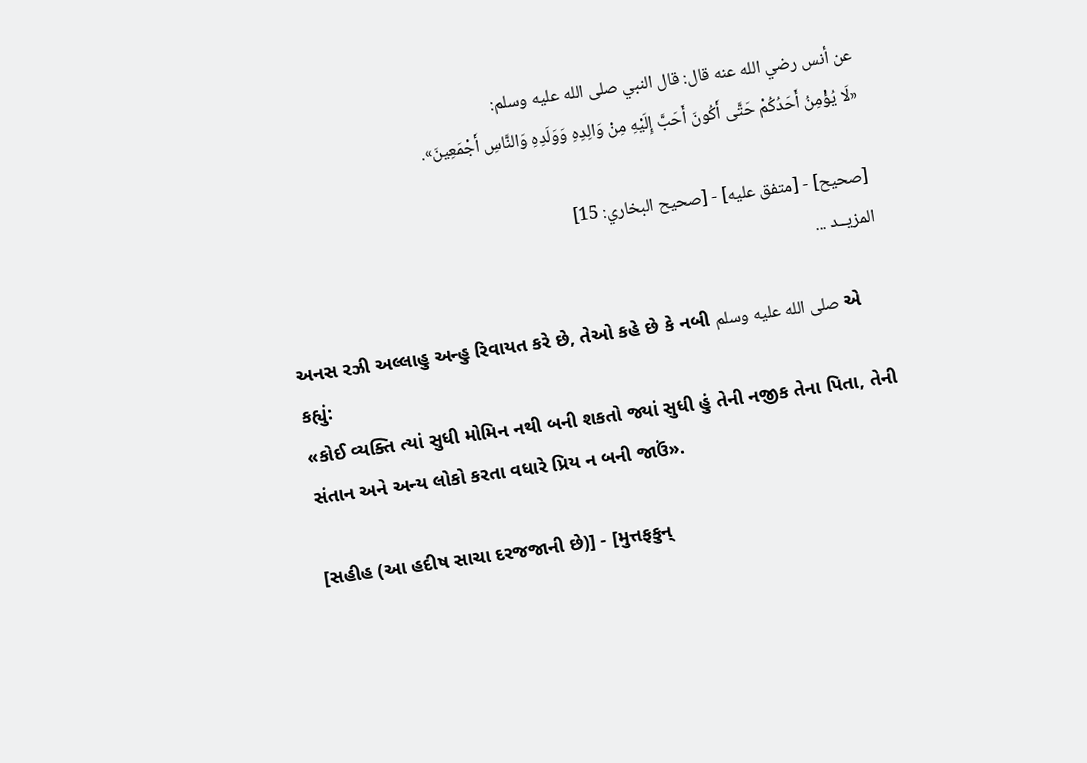عن أنس رضي الله عنه قال: قال النبي صلى الله عليه وسلم:
«لَا يُؤْمِنُ أَحَدُكُمْ حَتَّى أَكُونَ أَحَبَّ إِلَيْهِ مِنْ وَالِدِهِ وَوَلَدِهِ وَالنَّاسِ أَجْمَعِينَ».

[صحيح] - [متفق عليه] - [صحيح البخاري: 15]
المزيــد ...

અનસ રઝી અલ્લાહુ અન્હુ રિવાયત કરે છે, તેઓ કહે છે કે નબી صلى الله عليه وسلم એ કહ્યું:
«કોઈ વ્યક્તિ ત્યાં સુધી મોમિન નથી બની શકતો જ્યાં સુધી હું તેની નજીક તેના પિતા, તેની સંતાન અને અન્ય લોકો કરતા વધારે પ્રિય ન બની જાઉં».

[સહીહ (આ હદીષ સાચા દરજજાની છે)] - [મુત્તફકુન્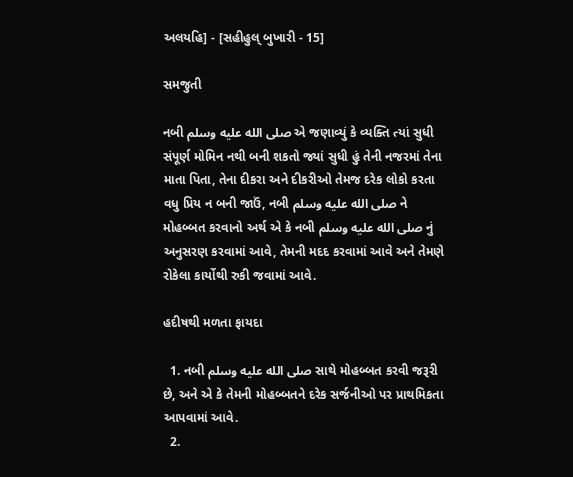અલયહિ] - [સહીહુલ્ બુખારી - 15]

સમજુતી

નબી صلى الله عليه وسلم એ જણાવ્યું કે વ્યક્તિ ત્યાં સુધી સંપૂર્ણ મોમિન નથી બની શકતો જ્યાં સુધી હું તેની નજરમાં તેના માતા પિતા, તેના દીકરા અને દીકરીઓ તેમજ દરેક લોકો કરતા વધુ પ્રિય ન બની જાઉં, નબી صلى الله عليه وسلم ને મોહબ્બત કરવાનો અર્થ એ કે નબી صلى الله عليه وسلم નું અનુસરણ કરવામાં આવે, તેમની મદદ કરવામાં આવે અને તેમણે રોકેલા કાર્યોથી રુકી જવામાં આવે.

હદીષથી મળતા ફાયદા

  1. નબી صلى الله عليه وسلم સાથે મોહબ્બત કરવી જરૂરી છે, અને એ કે તેમની મોહબ્બતને દરેક સર્જનીઓ પર પ્રાથમિકતા આપવામાં આવે.
  2.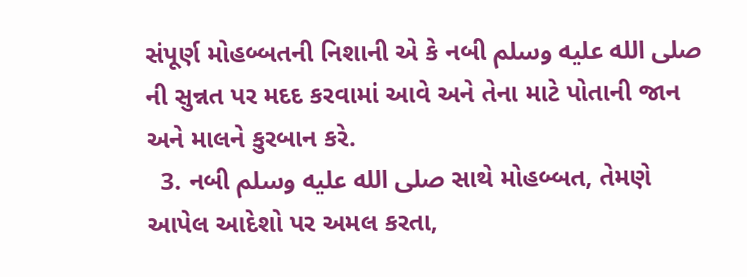સંપૂર્ણ મોહબ્બતની નિશાની એ કે નબી صلى الله عليه وسلم ની સુન્નત પર મદદ કરવામાં આવે અને તેના માટે પોતાની જાન અને માલને કુરબાન કરે.
  3. નબી صلى الله عليه وسلم સાથે મોહબ્બત, તેમણે આપેલ આદેશો પર અમલ કરતા,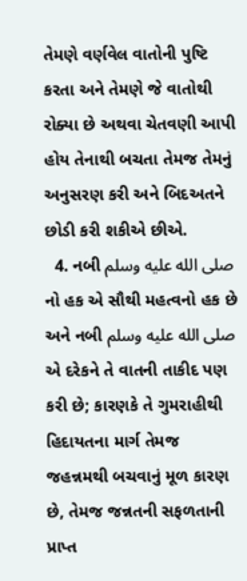તેમણે વર્ણવેલ વાતોની પુષ્ટિ કરતા અને તેમણે જે વાતોથી રોક્યા છે અથવા ચેતવણી આપી હોય તેનાથી બચતા તેમજ તેમનું અનુસરણ કરી અને બિદઅતને છોડી કરી શકીએ છીએ.
  4. નબી صلى الله عليه وسلم નો હક એ સૌથી મહત્વનો હક છે અને નબી صلى الله عليه وسلم એ દરેકને તે વાતની તાકીદ પણ કરી છે; કારણકે તે ગુમરાહીથી હિદાયતના માર્ગ તેમજ જહન્નમથી બચવાનું મૂળ કારણ છે, તેમજ જન્નતની સફળતાની પ્રાપ્ત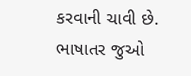કરવાની ચાવી છે.
ભાષાતર જુઓ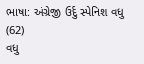ભાષા: અંગ્રેજી ઉર્દુ સ્પેનિશ વધુ (62)
વધુ